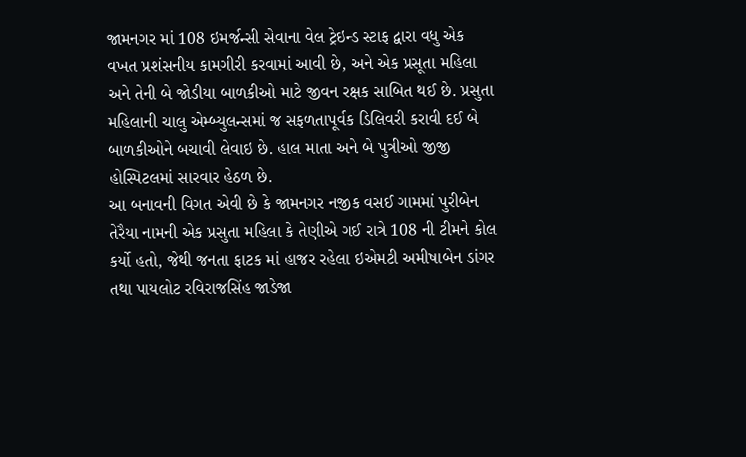જામનગર માં 108 ઇમર્જન્સી સેવાના વેલ ટ્રેઇન્ડ સ્ટાફ દ્વારા વધુ એક વખત પ્રશંસનીય કામગીરી કરવામાં આવી છે, અને એક પ્રસૂતા મહિલા અને તેની બે જોડીયા બાળકીઓ માટે જીવન રક્ષક સાબિત થઈ છે. પ્રસુતા મહિલાની ચાલુ એમ્બ્યુલન્સમાં જ સફળતાપૂર્વક ડિલિવરી કરાવી દઈ બે બાળકીઓને બચાવી લેવાઇ છે. હાલ માતા અને બે પુત્રીઓ જીજી હોસ્પિટલમાં સારવાર હેઠળ છે.
આ બનાવની વિગત એવી છે કે જામનગર નજીક વસઈ ગામમાં પુરીબેન તેરૈયા નામની એક પ્રસુતા મહિલા કે તેણીએ ગઈ રાત્રે 108 ની ટીમને કોલ કર્યો હતો, જેથી જનતા ફાટક માં હાજર રહેલા ઇએમટી અમીષાબેન ડાંગર તથા પાયલોટ રવિરાજસિંહ જાડેજા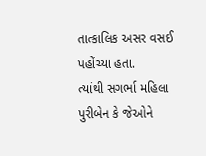તાત્કાલિક અસર વસઈ પહોંચ્યા હતા.
ત્યાંથી સગર્ભા મહિલા પુરીબેન કે જેઓને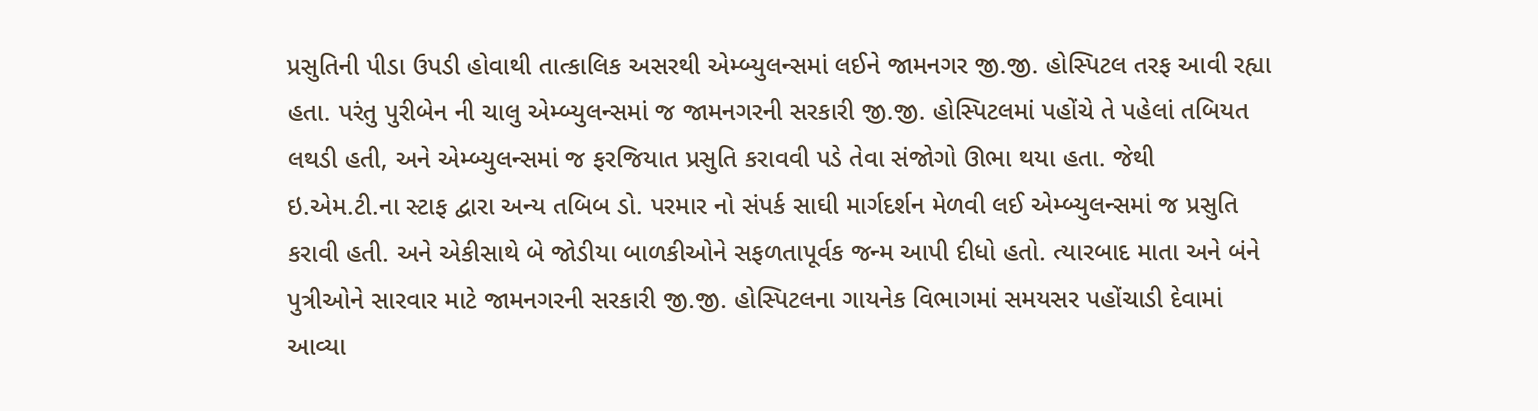પ્રસુતિની પીડા ઉપડી હોવાથી તાત્કાલિક અસરથી એમ્બ્યુલન્સમાં લઈને જામનગર જી.જી. હોસ્પિટલ તરફ આવી રહ્યા હતા. પરંતુ પુરીબેન ની ચાલુ એમ્બ્યુલન્સમાં જ જામનગરની સરકારી જી.જી. હોસ્પિટલમાં પહોંચે તે પહેલાં તબિયત લથડી હતી, અને એમ્બ્યુલન્સમાં જ ફરજિયાત પ્રસુતિ કરાવવી પડે તેવા સંજોગો ઊભા થયા હતા. જેથી ઇ.એમ.ટી.ના સ્ટાફ દ્વારા અન્ય તબિબ ડો. પરમાર નો સંપર્ક સાઘી માર્ગદર્શન મેળવી લઈ એમ્બ્યુલન્સમાં જ પ્રસુતિ કરાવી હતી. અને એકીસાથે બે જોડીયા બાળકીઓને સફળતાપૂર્વક જન્મ આપી દીધો હતો. ત્યારબાદ માતા અને બંને પુત્રીઓને સારવાર માટે જામનગરની સરકારી જી.જી. હોસ્પિટલના ગાયનેક વિભાગમાં સમયસર પહોંચાડી દેવામાં આવ્યા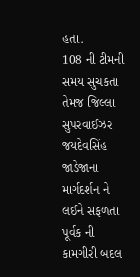હતા.
108 ની ટીમની સમય સુચકતા તેમજ જિલ્લા સુપરવાઈઝર જયદેવસિંહ જાડેજાના માર્ગદર્શન ને લઈને સફળતા પૂર્વક ની કામગીરી બદલ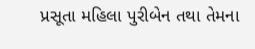પ્રસૂતા મહિલા પુરીબેન તથા તેમના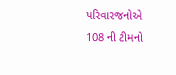પરિવારજનોએ 108 ની ટીમનો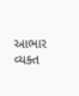આભાર વ્યક્ત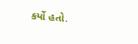કર્યો હતો.